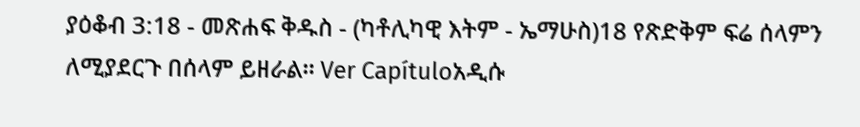ያዕቆብ 3:18 - መጽሐፍ ቅዱስ - (ካቶሊካዊ እትም - ኤማሁስ)18 የጽድቅም ፍሬ ሰላምን ለሚያደርጉ በሰላም ይዘራል። Ver Capítuloአዲሱ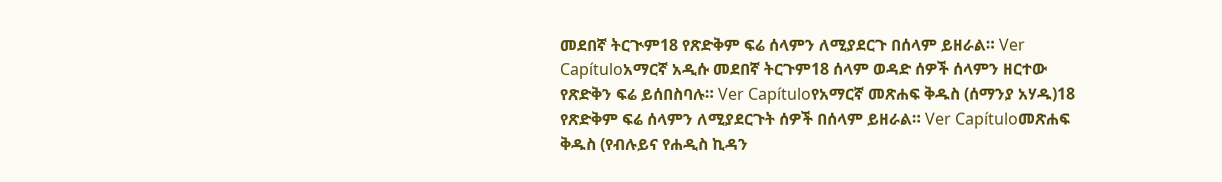መደበኛ ትርጒም18 የጽድቅም ፍሬ ሰላምን ለሚያደርጉ በሰላም ይዘራል። Ver Capítuloአማርኛ አዲሱ መደበኛ ትርጉም18 ሰላም ወዳድ ሰዎች ሰላምን ዘርተው የጽድቅን ፍሬ ይሰበስባሉ። Ver Capítuloየአማርኛ መጽሐፍ ቅዱስ (ሰማንያ አሃዱ)18 የጽድቅም ፍሬ ሰላምን ለሚያደርጉት ሰዎች በሰላም ይዘራል። Ver Capítuloመጽሐፍ ቅዱስ (የብሉይና የሐዲስ ኪዳን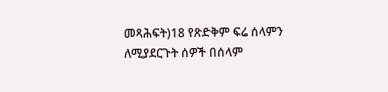መጻሕፍት)18 የጽድቅም ፍሬ ሰላምን ለሚያደርጉት ሰዎች በሰላም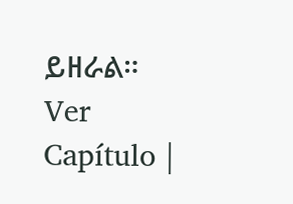ይዘራል። Ver Capítulo |